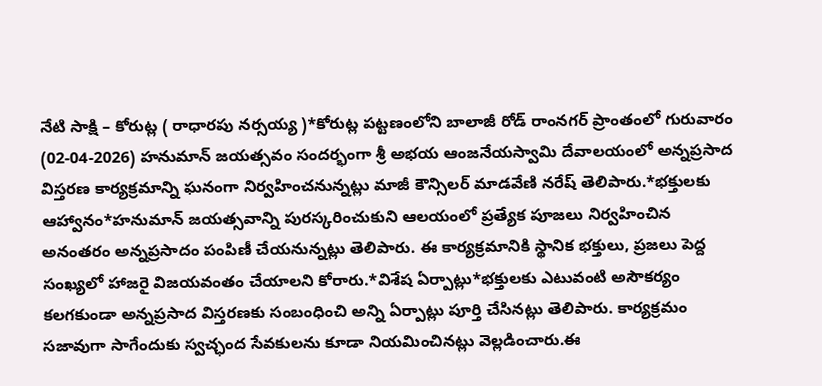నేటి సాక్షి – కోరుట్ల ( రాధారపు నర్సయ్య )*కోరుట్ల పట్టణంలోని బాలాజీ రోడ్ రాంనగర్ ప్రాంతంలో గురువారం (02-04-2026) హనుమాన్ జయత్సవం సందర్భంగా శ్రీ అభయ ఆంజనేయస్వామి దేవాలయంలో అన్నప్రసాద విస్తరణ కార్యక్రమాన్ని ఘనంగా నిర్వహించనున్నట్లు మాజీ కౌన్సిలర్ మాడవేణి నరేష్ తెలిపారు.*భక్తులకు ఆహ్వానం*హనుమాన్ జయత్సవాన్ని పురస్కరించుకుని ఆలయంలో ప్రత్యేక పూజలు నిర్వహించిన అనంతరం అన్నప్రసాదం పంపిణీ చేయనున్నట్లు తెలిపారు. ఈ కార్యక్రమానికి స్థానిక భక్తులు, ప్రజలు పెద్ద సంఖ్యలో హాజరై విజయవంతం చేయాలని కోరారు.*విశేష ఏర్పాట్లు*భక్తులకు ఎటువంటి అసౌకర్యం కలగకుండా అన్నప్రసాద విస్తరణకు సంబంధించి అన్ని ఏర్పాట్లు పూర్తి చేసినట్లు తెలిపారు. కార్యక్రమం సజావుగా సాగేందుకు స్వచ్ఛంద సేవకులను కూడా నియమించినట్లు వెల్లడించారు.ఈ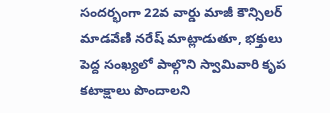సందర్భంగా 22వ వార్డు మాజీ కౌన్సిలర్ మాడవేణి నరేష్ మాట్లాడుతూ, భక్తులు పెద్ద సంఖ్యలో పాల్గొని స్వామివారి కృప కటాక్షాలు పొందాలని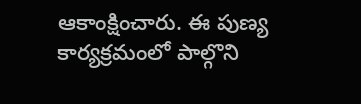ఆకాంక్షించారు. ఈ పుణ్య కార్యక్రమంలో పాల్గొని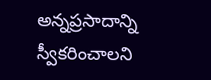అన్నప్రసాదాన్ని స్వీకరించాలని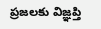ప్రజలకు విజ్ఞప్తి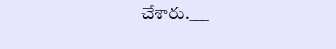చేశారు.___